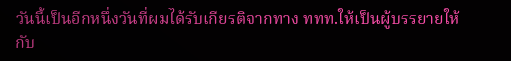วันนี้เป็นอีกหนึ่งวันที่ผมได้รับเกียรติจากทาง ททท.ให้เป็นผู้บรรยายให้กับ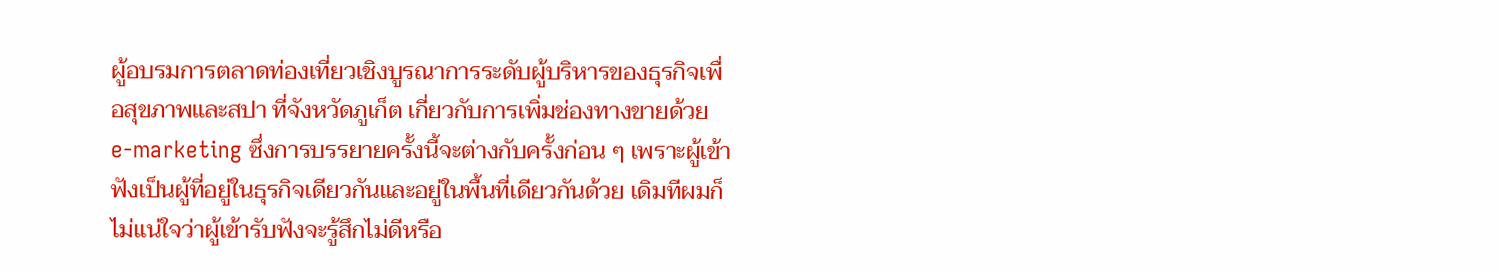ผู้อบรมการตลาดท่องเที่ยวเชิงบูรณาการระดับผู้บริหารของธุรกิจเพื่อสุขภาพและสปา ที่จังหวัดภูเก็ต เกี่ยวกับการเพิ่มช่องทางขายด้วย e-marketing ซึ่งการบรรยายครั้งนี้จะต่างกับครั้งก่อน ๆ เพราะผู้เข้าฟังเป็นผู้ที่อยู่ในธุรกิจเดียวกันและอยู่ในพื้นที่เดียวกันด้วย เดิมทีผมก็ไม่แน่ใจว่าผู้เข้ารับฟังจะรู้สึกไม่ดีหรือ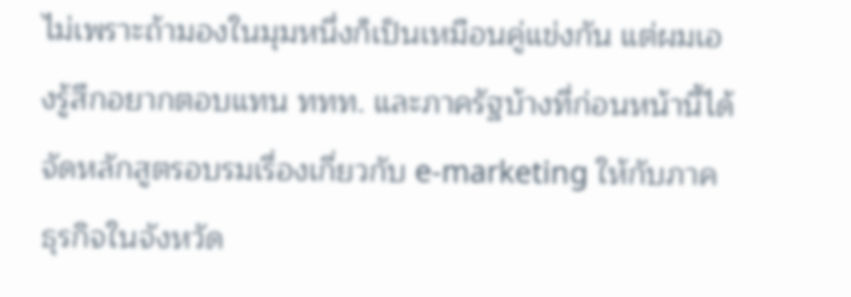ไม่เพราะถ้ามองในมุมหนึ่งก็เป็นเหมือนคู่แข่งกัน แต่ผมเองรู้สึกอยากตอบแทน ททท. และภาครัฐบ้างที่ก่อนหน้านี้ได้จัดหลักสูตรอบรมเรื่องเกี่ยวกับ e-marketing ให้กับภาคธุรกิจในจังหวัด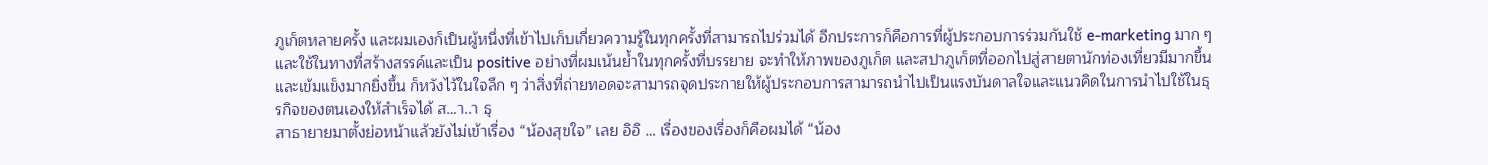ภูเก็ตหลายครั้ง และผมเองก็เป็นผู้หนึ่งที่เข้าไปเก็บเกี่ยวความรู้ในทุกครั้งที่สามารถไปร่วมได้ อีกประการก็คือการที่ผู้ประกอบการร่วมกันใช้ e-marketing มาก ๆ และใช้ในทางที่สร้างสรรค์และเป็น positive อย่างที่ผมเน้นย้ำในทุกครั้งที่บรรยาย จะทำให้ภาพของภูเก็ต และสปาภูเก็ตที่ออกไปสู่สายตานักท่องเที่ยวมีมากขึ้นและเข้มแข็งมากยิ่งขึ้น ก็หวังไว้ในใจลึก ๆ ว่าสิ่งที่ถ่ายทอดจะสามารถจุดประกายให้ผู้ประกอบการสามารถนำไปเป็นแรงบันดาลใจและแนวคิดในการนำไปใช้ในธุรกิจของตนเองให้สำเร็จได้ ส…า..า ธุ
สาธายายมาตั้งย่อหน้าแล้วยังไม่เข้าเรื่อง “น้องสุขใจ” เลย อิอิ … เรื่องของเรื่องก็คือผมได้ “น้อง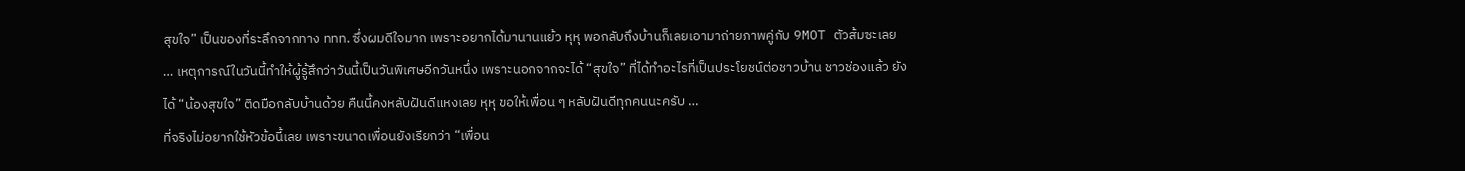สุขใจ” เป็นของที่ระลึกจากทาง ททท. ซึ่งผมดีใจมาก เพราะอยากได้มานานแย้ว หุหุ พอกลับถึงบ้านก็เลยเอามาถ่ายภาพคู่กับ 9MOT ตัวส้มซะเลย … เหตุการณ์ในวันนี้ทำให้ผู้รู้สึกว่าวันนี้เป็นวันพิเศษอีกวันหนึ่ง เพราะนอกจากจะได้ “สุขใจ” ที่ได้ทำอะไรที่เป็นประโยชน์ต่อชาวบ้าน ชาวช่องแล้ว ยังได้ “น้องสุขใจ” ติดมือกลับบ้านด้วย คืนนี้คงหลับฝันดีแหงเลย หุหุ ขอให้เพื่อน ๆ หลับฝันดีทุกคนนะครับ …
ที่จริงไม่อยากใช้หัวข้อนี้เลย เพราะขนาดเพื่อนยังเรียกว่า “เพื่อน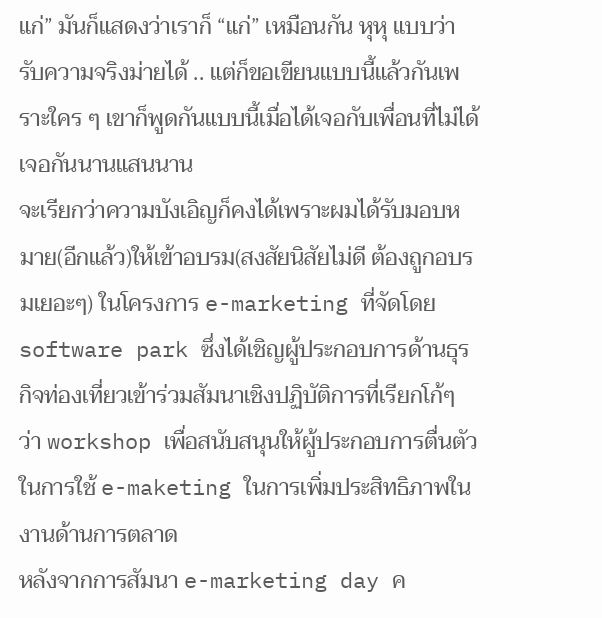แก่” มันก็แสดงว่าเราก็ “แก่” เหมือนกัน หุหุ แบบว่ารับความจริงม่ายได้ .. แต่ก็ขอเขียนแบบนี้แล้วกันเพราะใคร ๆ เขาก็พูดกันแบบนี้เมื่อได้เจอกับเพื่อนที่ไม่ได้เจอกันนานแสนนาน
จะเรียกว่าความบังเอิญก็คงได้เพราะผมได้รับมอบหมาย(อีกแล้ว)ให้เข้าอบรม(สงสัยนิสัยไม่ดี ต้องถูกอบรมเยอะๆ) ในโครงการ e-marketing ที่จัดโดย software park ซึ่งได้เชิญผู้ประกอบการด้านธุรกิจท่องเที่ยวเข้าร่วมสัมนาเชิงปฏิบัติการที่เรียกโก้ๆ ว่า workshop เพื่อสนับสนุนให้ผู้ประกอบการตื่นตัวในการใช้ e-maketing ในการเพิ่มประสิทธิภาพในงานด้านการตลาด
หลังจากการสัมนา e-marketing day ค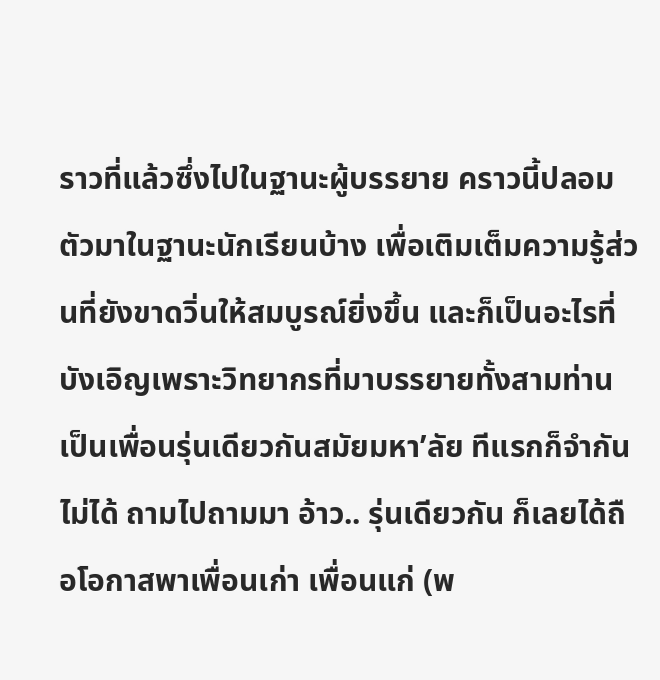ราวที่แล้วซึ่งไปในฐานะผู้บรรยาย คราวนี้ปลอมตัวมาในฐานะนักเรียนบ้าง เพื่อเติมเต็มความรู้ส่วนที่ยังขาดวิ่นให้สมบูรณ์ยิ่งขึ้น และก็เป็นอะไรที่บังเอิญเพราะวิทยากรที่มาบรรยายทั้งสามท่านเป็นเพื่อนรุ่นเดียวกันสมัยมหา’ลัย ทีแรกก็จำกันไม่ได้ ถามไปถามมา อ้าว.. รุ่นเดียวกัน ก็เลยได้ถือโอกาสพาเพื่อนเก่า เพื่อนแก่ (พ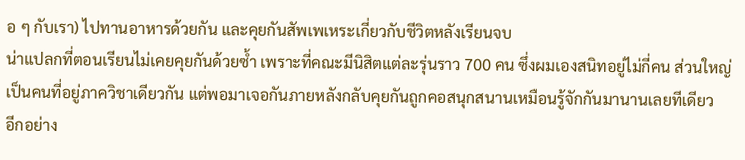อ ๆ กับเรา) ไปทานอาหารด้วยกัน และคุยกันสัพเพเหระเกี่ยวกับชีวิตหลังเรียนจบ
น่าแปลกที่ตอนเรียนไม่เคยคุยกันด้วยซ้ำ เพราะที่คณะมีนิสิตแต่ละรุ่นราว 700 คน ซึ่งผมเองสนิทอยู่ไม่กี่คน ส่วนใหญ่เป็นคนที่อยู่ภาควิชาเดียวกัน แต่พอมาเจอกันภายหลังกลับคุยกันถูกคอสนุกสนานเหมือนรู้จักกันมานานเลยทีเดียว
อีกอย่าง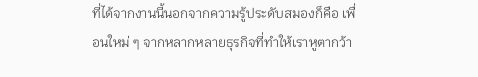ที่ได้จากงานนี้นอกจากความรู้ประดับสมองก็คือ เพื่อนใหม่ ๆ จากหลากหลายธุรกิจที่ทำให้เราหูตากว้า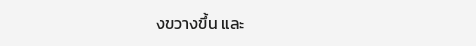งขวางขึ้น และ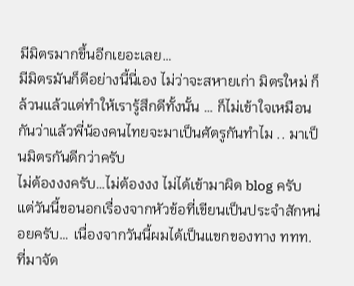มีมิตรมากขึ้นอีกเยอะเลย…
มีมิตรมันก็ดีอย่างนี้นี่เอง ไม่ว่าจะสหายเก่า มิตรใหม่ ก็ล้วนแล้วแต่ทำให้เรารู้สึกดีทั้งนั้น … ก็ไม่เข้าใจเหมือนกันว่าแล้วพี่น้องคนไทยจะมาเป็นศัตรูกันทำไม .. มาเป็นมิตรกันดีกว่าครับ
ไม่ต้องงงครับ…ไม่ต้องงง ไม่ได้เข้ามาผิด blog ครับ แต่วันนี้ขอนอกเรื่องจากหัวข้อที่เขียนเป็นประจำสักหน่อยครับ… เนื่องจากวันนี้ผมได้เป็นแขกของทาง ททท. ที่มาจัด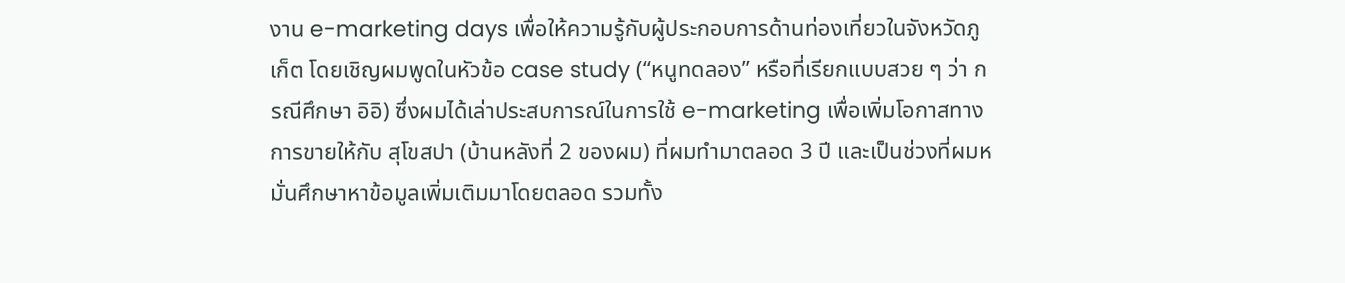งาน e-marketing days เพื่อให้ความรู้กับผู้ประกอบการด้านท่องเที่ยวในจังหวัดภูเก็ต โดยเชิญผมพูดในหัวข้อ case study (“หนูทดลอง” หรือที่เรียกแบบสวย ๆ ว่า กรณีศึกษา อิอิ) ซึ่งผมได้เล่าประสบการณ์ในการใช้ e-marketing เพื่อเพิ่มโอกาสทางการขายให้กับ สุโขสปา (บ้านหลังที่ 2 ของผม) ที่ผมทำมาตลอด 3 ปี และเป็นช่วงที่ผมหมั่นศึกษาหาข้อมูลเพิ่มเติมมาโดยตลอด รวมทั้ง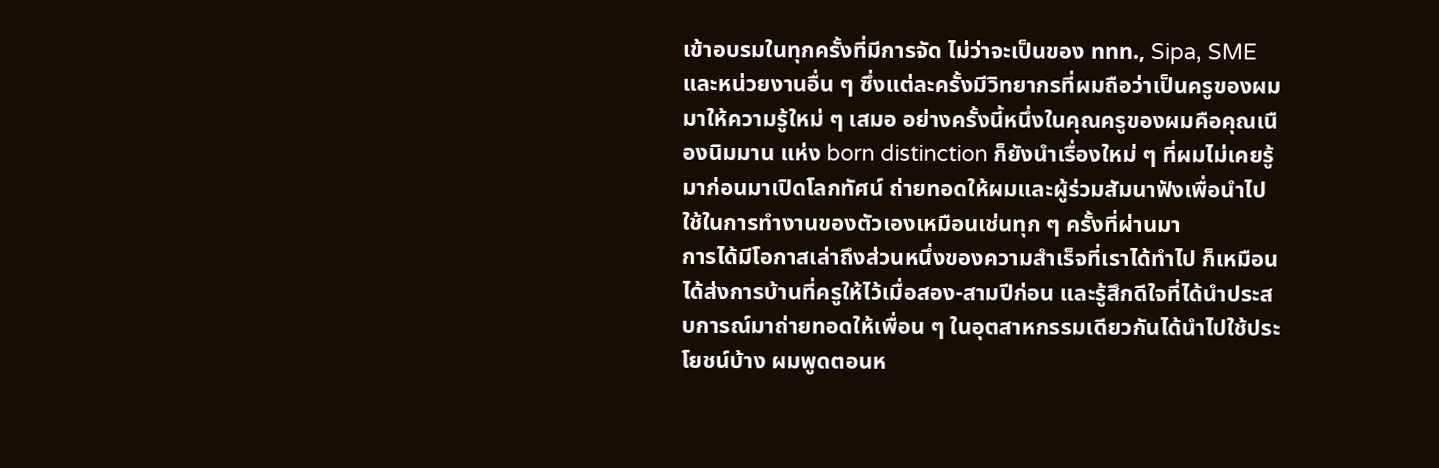เข้าอบรมในทุกครั้งที่มีการจัด ไม่ว่าจะเป็นของ ททท., Sipa, SME และหน่วยงานอื่น ๆ ซึ่งแต่ละครั้งมีวิทยากรที่ผมถือว่าเป็นครูของผมมาให้ความรู้ใหม่ ๆ เสมอ อย่างครั้งนี้หนึ่งในคุณครูของผมคือคุณเนืองนิมมาน แห่ง born distinction ก็ยังนำเรื่องใหม่ ๆ ที่ผมไม่เคยรู้มาก่อนมาเปิดโลกทัศน์ ถ่ายทอดให้ผมและผู้ร่วมสัมนาฟังเพื่อนำไปใช้ในการทำงานของตัวเองเหมือนเช่นทุก ๆ ครั้งที่ผ่านมา
การได้มีโอกาสเล่าถึงส่วนหนึ่งของความสำเร็จที่เราได้ทำไป ก็เหมือนได้ส่งการบ้านที่ครูให้ไว้เมื่อสอง-สามปีก่อน และรู้สึกดีใจที่ได้นำประสบการณ์มาถ่ายทอดให้เพื่อน ๆ ในอุตสาหกรรมเดียวกันได้นำไปใช้ประโยชน์บ้าง ผมพูดตอนห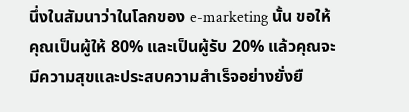นึ่งในสัมนาว่าในโลกของ e-marketing นั้น ขอให้คุณเป็นผู้ให้ 80% และเป็นผู้รับ 20% แล้วคุณจะมีความสุขและประสบความสำเร็จอย่างยั่งยื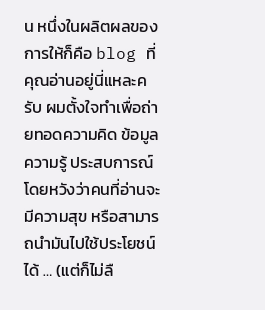น หนึ่งในผลิตผลของการให้ก็คือ blog ที่คุณอ่านอยู่นี่แหละครับ ผมตั้งใจทำเพื่อถ่ายทอดความคิด ข้อมูล ความรู้ ประสบการณ์ โดยหวังว่าคนที่อ่านจะมีความสุข หรือสามารถนำมันไปใช้ประโยชน์ได้ … (แต่ก็ไม่ลื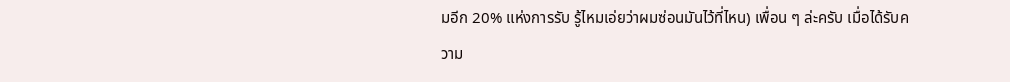มอีก 20% แห่งการรับ รู้ไหมเอ่ยว่าผมซ่อนมันไว้ที่ไหน) เพื่อน ๆ ล่ะครับ เมื่อได้รับความ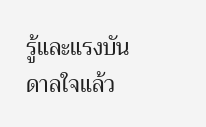รู้และแรงบันดาลใจแล้ว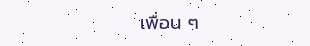เพื่อน ๆ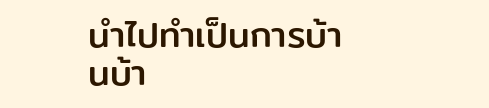นำไปทำเป็นการบ้านบ้า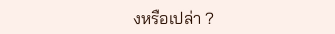งหรือเปล่า ?